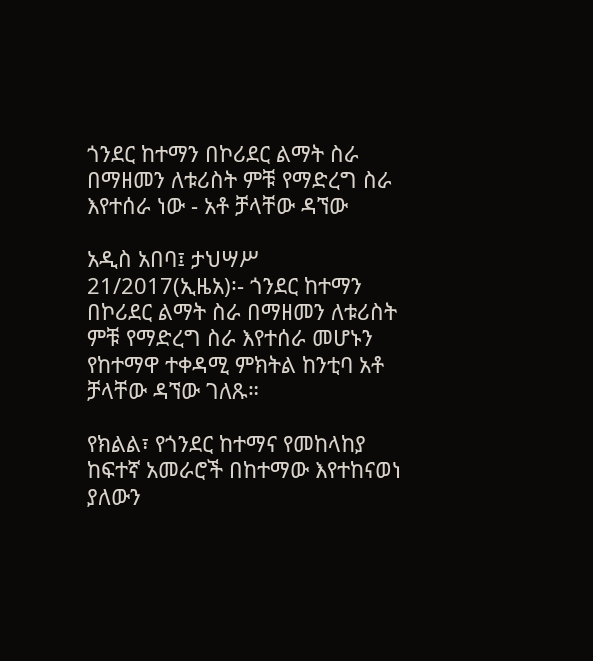ጎንደር ከተማን በኮሪደር ልማት ስራ በማዘመን ለቱሪስት ምቹ የማድረግ ስራ እየተሰራ ነው - አቶ ቻላቸው ዳኘው

አዲስ አበባ፤ ታህሣሥ 21/2017(ኢዜአ)፡- ጎንደር ከተማን በኮሪደር ልማት ስራ በማዘመን ለቱሪስት ምቹ የማድረግ ስራ እየተሰራ መሆኑን የከተማዋ ተቀዳሚ ምክትል ከንቲባ አቶ ቻላቸው ዳኘው ገለጹ።

የክልል፣ የጎንደር ከተማና የመከላከያ ከፍተኛ አመራሮች በከተማው እየተከናወነ ያለውን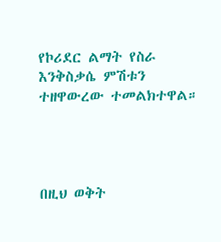የኮሪደር ልማት የስራ እንቅስቃሴ ምሽቱን ተዘዋውረው ተመልክተዋል።




በዚህ ወቅት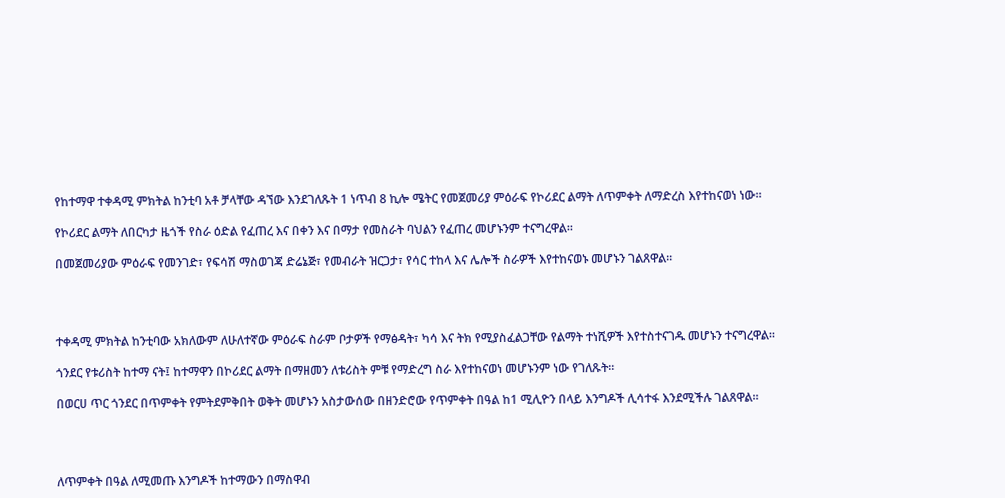የከተማዋ ተቀዳሚ ምክትል ከንቲባ አቶ ቻላቸው ዳኘው እንደገለጹት 1 ነጥብ 8 ኪሎ ሜትር የመጀመሪያ ምዕራፍ የኮሪደር ልማት ለጥምቀት ለማድረስ እየተከናወነ ነው።

የኮሪደር ልማት ለበርካታ ዜጎች የስራ ዕድል የፈጠረ እና በቀን እና በማታ የመስራት ባህልን የፈጠረ መሆኑንም ተናግረዋል።

በመጀመሪያው ምዕራፍ የመንገድ፣ የፍሳሽ ማስወገጃ ድሬኔጅ፣ የመብራት ዝርጋታ፣ የሳር ተከላ እና ሌሎች ስራዎች እየተከናወኑ መሆኑን ገልጸዋል።




ተቀዳሚ ምክትል ከንቲባው አክለውም ለሁለተኛው ምዕራፍ ስራም ቦታዎች የማፅዳት፣ ካሳ እና ትክ የሚያስፈልጋቸው የልማት ተነሺዎች እየተስተናገዱ መሆኑን ተናግረዋል።

ጎንደር የቱሪስት ከተማ ናት፤ ከተማዋን በኮሪደር ልማት በማዘመን ለቱሪስት ምቹ የማድረግ ስራ እየተከናወነ መሆኑንም ነው የገለጹት።

በወርሀ ጥር ጎንደር በጥምቀት የምትደምቅበት ወቅት መሆኑን አስታውሰው በዘንድሮው የጥምቀት በዓል ከ1 ሚሊዮን በላይ እንግዶች ሊሳተፋ እንደሚችሉ ገልጸዋል።




ለጥምቀት በዓል ለሚመጡ እንግዶች ከተማውን በማስዋብ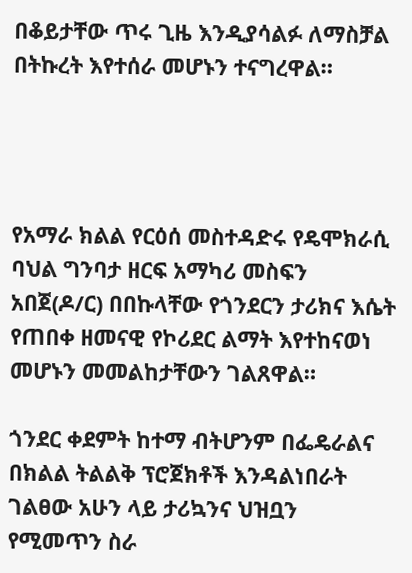በቆይታቸው ጥሩ ጊዜ እንዲያሳልፉ ለማስቻል በትኩረት እየተሰራ መሆኑን ተናግረዋል።




የአማራ ክልል የርዕሰ መስተዳድሩ የዴሞክራሲ ባህል ግንባታ ዘርፍ አማካሪ መስፍን አበጀ(ዶ/ር) በበኩላቸው የጎንደርን ታሪክና እሴት የጠበቀ ዘመናዊ የኮሪደር ልማት እየተከናወነ መሆኑን መመልከታቸውን ገልጸዋል።

ጎንደር ቀደምት ከተማ ብትሆንም በፌዴራልና በክልል ትልልቅ ፕሮጀክቶች እንዳልነበራት ገልፀው አሁን ላይ ታሪኳንና ህዝቧን የሚመጥን ስራ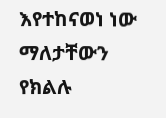እየተከናወነ ነው ማለታቸውን የክልሉ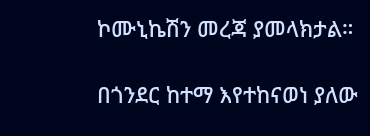ኮሙኒኬሽን መረጃ ያመላክታል።

በጎንደር ከተማ እየተከናወነ ያለው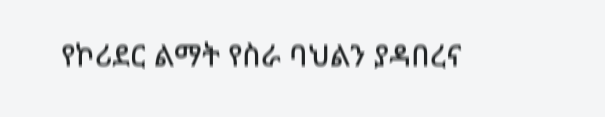የኮሪደር ልማት የስራ ባህልን ያዳበረና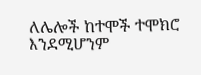ለሌሎች ከተሞች ተሞክሮ እንደሚሆንም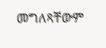መግለጻቸውም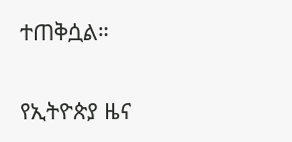ተጠቅሷል።

የኢትዮጵያ ዜና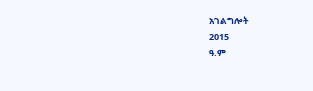አገልግሎት
2015
ዓ.ም